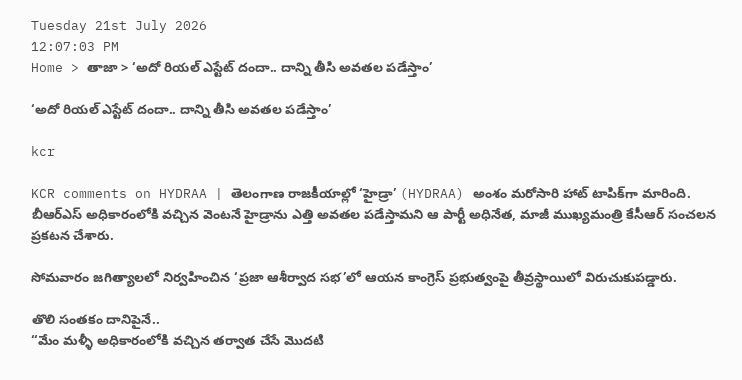Tuesday 21st July 2026
12:07:03 PM
Home > తాజా > ‘అదో రియల్ ఎస్టేట్ దందా.. దాన్ని తీసి అవతల పడేస్తాం’

‘అదో రియల్ ఎస్టేట్ దందా.. దాన్ని తీసి అవతల పడేస్తాం’

kcr

KCR comments on HYDRAA | తెలంగాణ రాజకీయాల్లో ‘హైడ్రా’ (HYDRAA) అంశం మరోసారి హాట్ టాపిక్‌గా మారింది. బీఆర్ఎస్ అధికారంలోకి వచ్చిన వెంటనే హైడ్రాను ఎత్తి అవతల పడేస్తామని ఆ పార్టీ అధినేత, మాజీ ముఖ్యమంత్రి కేసీఆర్ సంచలన ప్రకటన చేశారు.

సోమవారం జగిత్యాలలో నిర్వహించిన ‘ప్రజా ఆశీర్వాద సభ’లో ఆయన కాంగ్రెస్ ప్రభుత్వంపై తీవ్రస్థాయిలో విరుచుకుపడ్డారు.

తొలి సంతకం దానిపైనే..
“మేం మళ్ళీ అధికారంలోకి వచ్చిన తర్వాత చేసే మొదటి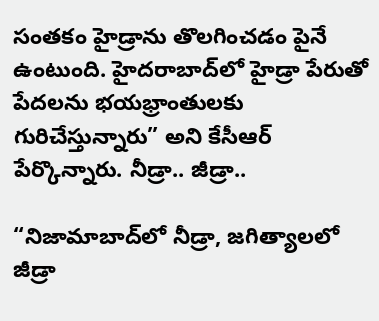సంతకం హైడ్రాను తొలగించడం పైనే ఉంటుంది. హైదరాబాద్‌లో హైడ్రా పేరుతో పేదలను భయభ్రాంతులకు గురిచేస్తున్నారు” అని కేసీఆర్ పేర్కొన్నారు. నీడ్రా.. జీడ్రా..

“నిజామాబాద్‌లో నీడ్రా, జగిత్యాలలో జీడ్రా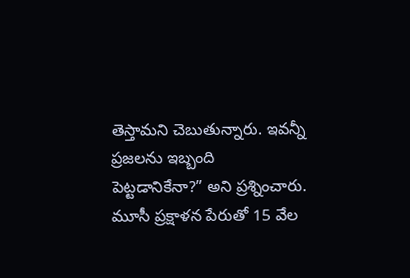తెస్తామని చెబుతున్నారు. ఇవన్నీ ప్రజలను ఇబ్బంది పెట్టడానికేనా?” అని ప్రశ్నించారు. మూసీ ప్రక్షాళన పేరుతో 15 వేల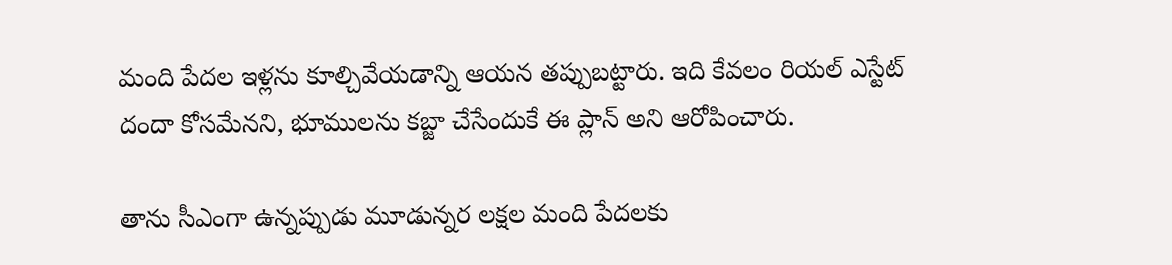మంది పేదల ఇళ్లను కూల్చివేయడాన్ని ఆయన తప్పుబట్టారు. ఇది కేవలం రియల్ ఎస్టేట్ దందా కోసమేనని, భూములను కబ్జా చేసేందుకే ఈ ప్లాన్ అని ఆరోపించారు.

తాను సీఎంగా ఉన్నప్పుడు మూడున్నర లక్షల మంది పేదలకు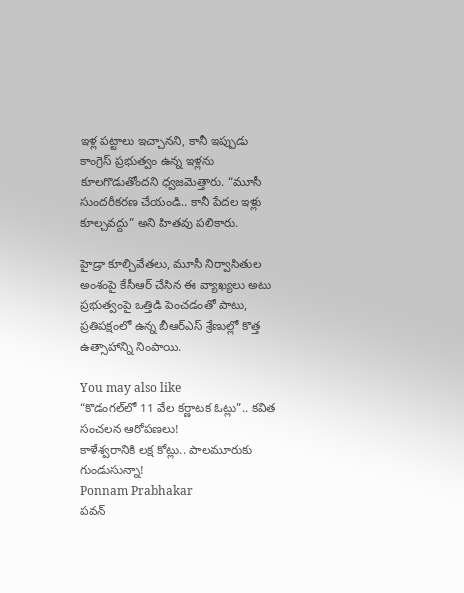ఇళ్ల పట్టాలు ఇచ్చానని, కానీ ఇప్పుడు కాంగ్రెస్ ప్రభుత్వం ఉన్న ఇళ్లను కూలగొడుతోందని ధ్వజమెత్తారు. “మూసీ సుందరీకరణ చేయండి.. కానీ పేదల ఇళ్లు కూల్చవద్దు” అని హితవు పలికారు.

హైడ్రా కూల్చివేతలు, మూసీ నిర్వాసితుల అంశంపై కేసీఆర్ చేసిన ఈ వ్యాఖ్యలు అటు ప్రభుత్వంపై ఒత్తిడి పెంచడంతో పాటు, ప్రతిపక్షంలో ఉన్న బీఆర్ఎస్ శ్రేణుల్లో కొత్త ఉత్సాహాన్ని నింపాయి.

You may also like
“కొడంగల్‌లో 11 వేల కర్ణాటక ఓట్లు”.. కవిత సంచలన ఆరోపణలు!
కాళేశ్వరానికి లక్ష కోట్లు.. పాలమూరుకు గుండుసున్నా!
Ponnam Prabhakar
పవన్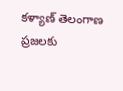కళ్యాణ్‌ తెలంగాణ ప్రజలకు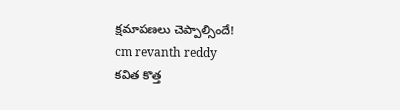క్షమాపణలు చెప్పాల్సిందే!
cm revanth reddy
కవిత కొత్త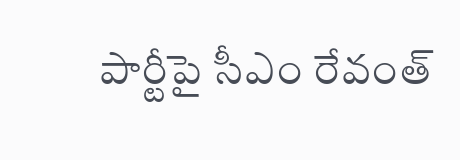పార్టీపై సీఎం రేవంత్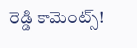రెడ్డి కామెంట్స్!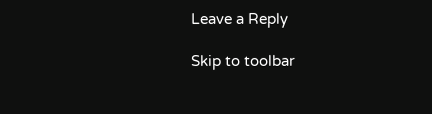Leave a Reply

Skip to toolbar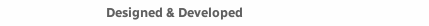Designed & Developed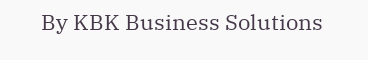By KBK Business Solutions